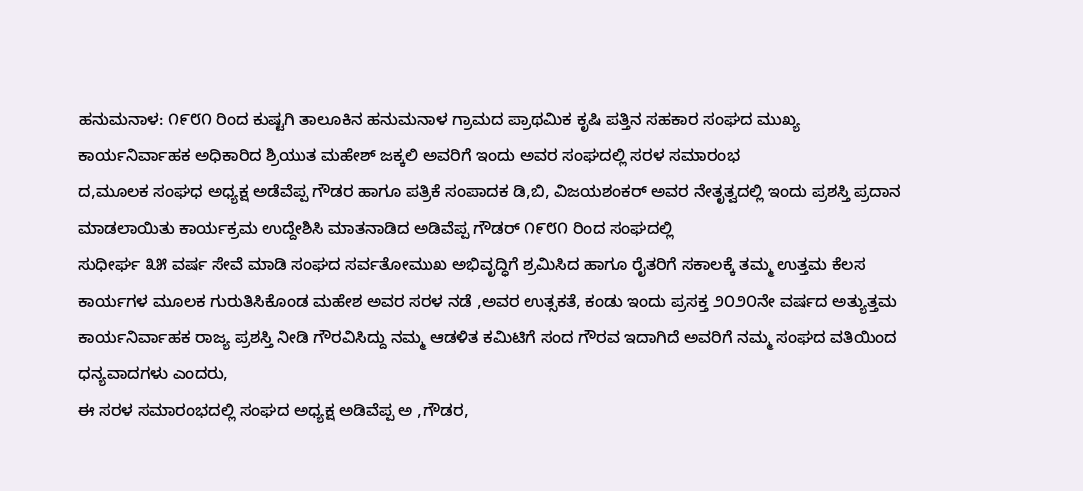ಹನುಮನಾಳ: ೧೯೮೧ ರಿಂದ ಕುಷ್ಟಗಿ ತಾಲೂಕಿನ ಹನುಮನಾಳ ಗ್ರಾಮದ ಪ್ರಾಥಮಿಕ ಕೃಷಿ ಪತ್ತಿನ ಸಹಕಾರ ಸಂಘದ ಮುಖ್ಯ ಕಾರ್ಯನಿರ್ವಾಹಕ ಅಧಿಕಾರಿದ ಶ್ರಿಯುತ ಮಹೇಶ್ ಜಕ್ಕಲಿ ಅವರಿಗೆ ಇಂದು ಅವರ ಸಂಘದಲ್ಲಿ ಸರಳ ಸಮಾರಂಭ
ದ,ಮೂಲಕ ಸಂಘಧ ಅಧ್ಯಕ್ಷ ಅಡೆವೆಪ್ಪ ಗೌಡರ ಹಾಗೂ ಪತ್ರಿಕೆ ಸಂಪಾದಕ ಡಿ,ಬಿ, ವಿಜಯಶಂಕರ್ ಅವರ ನೇತೃತ್ವದಲ್ಲಿ ಇಂದು ಪ್ರಶಸ್ತಿ ಪ್ರದಾನ ಮಾಡಲಾಯಿತು ಕಾರ್ಯಕ್ರಮ ಉದ್ದೇಶಿಸಿ ಮಾತನಾಡಿದ ಅಡಿವೆಪ್ಪ ಗೌಡರ್ ೧೯೮೧ ರಿಂದ ಸಂಘದಲ್ಲಿ
ಸುಧೀರ್ಘ ೩೫ ವರ್ಷ ಸೇವೆ ಮಾಡಿ ಸಂಘದ ಸರ್ವತೋಮುಖ ಅಭಿವೃದ್ಧಿಗೆ ಶ್ರಮಿಸಿದ ಹಾಗೂ ರೈತರಿಗೆ ಸಕಾಲಕ್ಕೆ ತಮ್ಮ ಉತ್ತಮ ಕೆಲಸ ಕಾರ್ಯಗಳ ಮೂಲಕ ಗುರುತಿಸಿಕೊಂಡ ಮಹೇಶ ಅವರ ಸರಳ ನಡೆ ,ಅವರ ಉತ್ಸಕತೆ, ಕಂಡು ಇಂದು ಪ್ರಸಕ್ತ ೨೦೨೦ನೇ ವರ್ಷದ ಅತ್ಯುತ್ತಮ ಕಾರ್ಯನಿರ್ವಾಹಕ ರಾಜ್ಯ ಪ್ರಶಸ್ತಿ ನೀಡಿ ಗೌರವಿಸಿದ್ದು ನಮ್ಮ ಆಡಳಿತ ಕಮಿಟಿಗೆ ಸಂದ ಗೌರವ ಇದಾಗಿದೆ ಅವರಿಗೆ ನಮ್ಮ ಸಂಘದ ವತಿಯಿಂದ ಧನ್ಯವಾದಗಳು ಎಂದರು,
ಈ ಸರಳ ಸಮಾರಂಭದಲ್ಲಿ ಸಂಘದ ಅಧ್ಯಕ್ಷ ಅಡಿವೆಪ್ಪ ಅ ,ಗೌಡರ,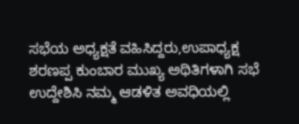ಸಭೆಯ ಅಧ್ಯಕ್ಷತೆ ವಹಿಸಿದ್ದರು,ಉಪಾಧ್ಯಕ್ಷ ಶರಣಪ್ಪ ಕುಂಬಾರ ಮುಖ್ಯ ಅಥಿತಿಗಳಾಗಿ ಸಭೆ ಉದ್ದೇಶಿಸಿ ನಮ್ಮ ಆಡಳಿತ ಅವಧಿಯಲ್ಲಿ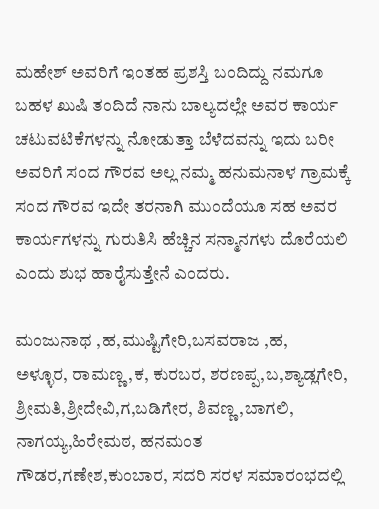ಮಹೇಶ್ ಅವರಿಗೆ ಇಂತಹ ಪ್ರಶಸ್ತಿ ಬಂದಿದ್ದು ನಮಗೂ ಬಹಳ ಖುಷಿ ತಂದಿದೆ ನಾನು ಬಾಲ್ಯದಲ್ಲೇ ಅವರ ಕಾರ್ಯ ಚಟುವಟಿಕೆಗಳನ್ನು ನೋಡುತ್ತಾ ಬೆಳೆದವನ್ನು ಇದು ಬರೀ ಅವರಿಗೆ ಸಂದ ಗೌರವ ಅಲ್ಲ ನಮ್ಮ ಹನುಮನಾಳ ಗ್ರಾಮಕ್ಕೆ ಸಂದ ಗೌರವ ಇದೇ ತರನಾಗಿ ಮುಂದೆಯೂ ಸಹ ಅವರ ಕಾರ್ಯಗಳನ್ನು ಗುರುತಿಸಿ ಹೆಚ್ಚಿನ ಸನ್ಮಾನಗಳು ದೊರೆಯಲಿ ಎಂದು ಶುಭ ಹಾರೈಸುತ್ತೇನೆ ಎಂದರು.

ಮಂಜುನಾಥ ,ಹ,ಮುಷ್ಟಿಗೇರಿ,ಬಸವರಾಜ ,ಹ,
ಅಳ್ಳೂರ, ರಾಮಣ್ಣ,ಕ, ಕುರಬರ, ಶರಣಪ್ಪ,ಬ,ಶ್ಯಾಡ್ಲಗೇರಿ, ಶ್ರೀಮತಿ,ಶ್ರೀದೇವಿ,ಗ,ಬಡಿಗೇರ, ಶಿವಣ್ಣ,ಬಾಗಲಿ, ನಾಗಯ್ಯ,ಹಿರೇಮಠ, ಹನಮಂತ ಗೌಡರ,ಗಣೇಶ,ಕುಂಬಾರ, ಸದರಿ ಸರಳ ಸಮಾರಂಭದಲ್ಲಿ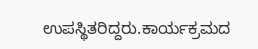ಉಪಸ್ಥಿತರಿದ್ದರು.ಕಾರ್ಯಕ್ರಮದ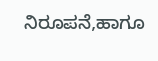ನಿರೂಪನೆ,ಹಾಗೂ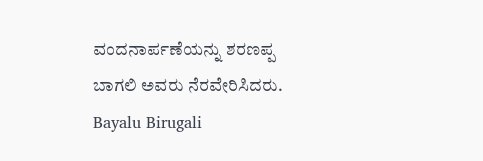ವಂದನಾರ್ಪಣೆಯನ್ನು ಶರಣಪ್ಪ ಬಾಗಲಿ ಅವರು ನೆರವೇರಿಸಿದರು.
Bayalu Birugali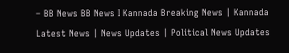– BB News BB News I Kannada Breaking News | Kannada Latest News | News Updates | Political News Updates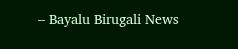– Bayalu Birugali News